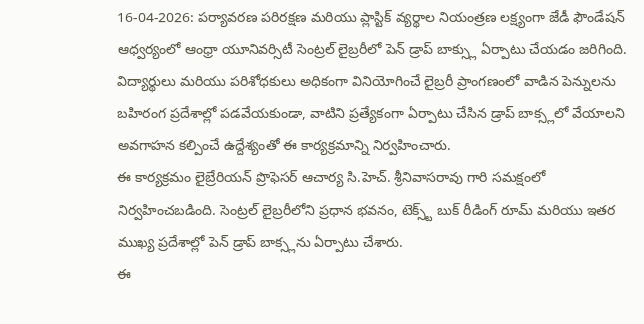16-04-2026: పర్యావరణ పరిరక్షణ మరియు ప్లాస్టిక్ వ్యర్థాల నియంత్రణ లక్ష్యంగా జేడీ ఫౌండేషన్ ఆధ్వర్యంలో ఆంధ్రా యూనివర్సిటీ సెంట్రల్ లైబ్రరీలో పెన్ డ్రాప్ బాక్స్లు ఏర్పాటు చేయడం జరిగింది.
విద్యార్థులు మరియు పరిశోధకులు అధికంగా వినియోగించే లైబ్రరీ ప్రాంగణంలో వాడిన పెన్నులను బహిరంగ ప్రదేశాల్లో పడవేయకుండా, వాటిని ప్రత్యేకంగా ఏర్పాటు చేసిన డ్రాప్ బాక్స్లలో వేయాలని అవగాహన కల్పించే ఉద్దేశ్యంతో ఈ కార్యక్రమాన్ని నిర్వహించారు.
ఈ కార్యక్రమం లైబ్రేరియన్ ప్రొఫెసర్ ఆచార్య సి.హెచ్. శ్రీనివాసరావు గారి సమక్షంలో నిర్వహించబడింది. సెంట్రల్ లైబ్రరీలోని ప్రధాన భవనం, టెక్స్ట్ బుక్ రీడింగ్ రూమ్ మరియు ఇతర ముఖ్య ప్రదేశాల్లో పెన్ డ్రాప్ బాక్స్లను ఏర్పాటు చేశారు.
ఈ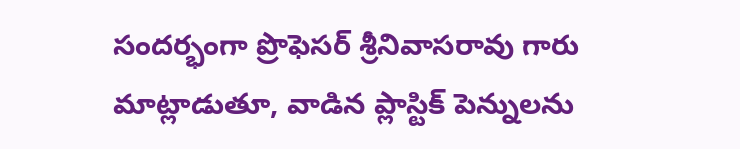సందర్భంగా ప్రొఫెసర్ శ్రీనివాసరావు గారు మాట్లాడుతూ, వాడిన ప్లాస్టిక్ పెన్నులను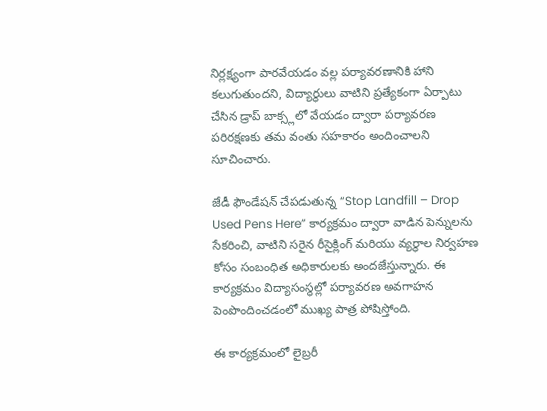నిర్లక్ష్యంగా పారవేయడం వల్ల పర్యావరణానికి హాని కలుగుతుందని, విద్యార్థులు వాటిని ప్రత్యేకంగా ఏర్పాటు చేసిన డ్రాప్ బాక్స్లలో వేయడం ద్వారా పర్యావరణ పరిరక్షణకు తమ వంతు సహకారం అందించాలని సూచించారు.

జేడీ ఫౌండేషన్ చేపడుతున్న “Stop Landfill – Drop Used Pens Here” కార్యక్రమం ద్వారా వాడిన పెన్నులను సేకరించి, వాటిని సరైన రీసైక్లింగ్ మరియు వ్యర్థాల నిర్వహణ కోసం సంబంధిత అధికారులకు అందజేస్తున్నారు. ఈ కార్యక్రమం విద్యాసంస్థల్లో పర్యావరణ అవగాహన పెంపొందించడంలో ముఖ్య పాత్ర పోషిస్తోంది.

ఈ కార్యక్రమంలో లైబ్రరీ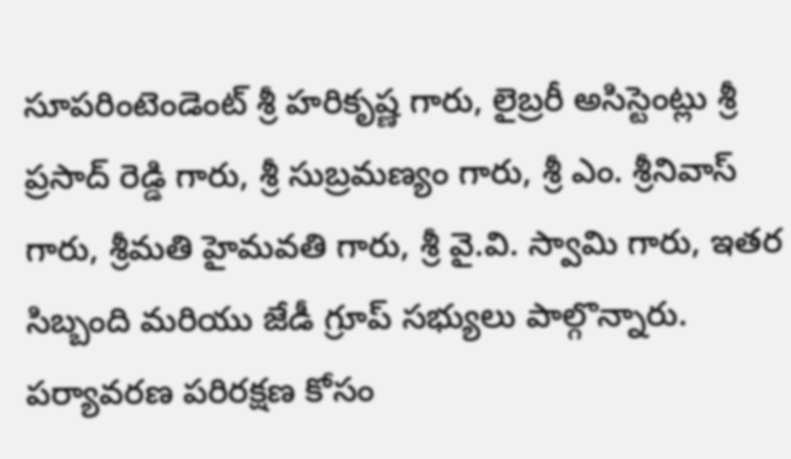సూపరింటెండెంట్ శ్రీ హరికృష్ణ గారు, లైబ్రరీ అసిస్టెంట్లు శ్రీ ప్రసాద్ రెడ్డి గారు, శ్రీ సుబ్రమణ్యం గారు, శ్రీ ఎం. శ్రీనివాస్ గారు, శ్రీమతి హైమవతి గారు, శ్రీ వై.వి. స్వామి గారు, ఇతర సిబ్బంది మరియు జేడీ గ్రూప్ సభ్యులు పాల్గొన్నారు.
పర్యావరణ పరిరక్షణ కోసం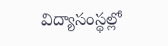విద్యాసంస్థల్లో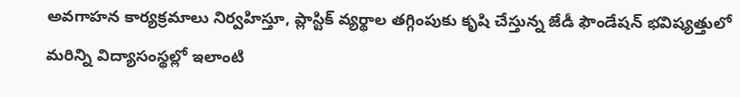అవగాహన కార్యక్రమాలు నిర్వహిస్తూ, ప్లాస్టిక్ వ్యర్థాల తగ్గింపుకు కృషి చేస్తున్న జేడీ ఫౌండేషన్ భవిష్యత్తులో మరిన్ని విద్యాసంస్థల్లో ఇలాంటి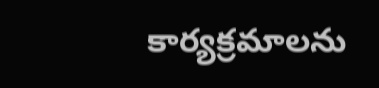కార్యక్రమాలను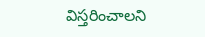విస్తరించాలని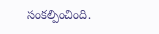సంకల్పించింది.